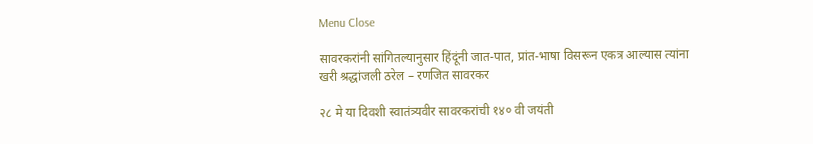Menu Close

सावरकरांनी सांगितल्यानुसार हिंदूंनी जात-पात, प्रांत-भाषा विसरून एकत्र आल्यास त्यांना खरी श्रद्धांजली ठरेल – रणजित सावरकर

२८ मे या दिवशी स्वातंत्र्यवीर सावरकरांची १४० वी जयंती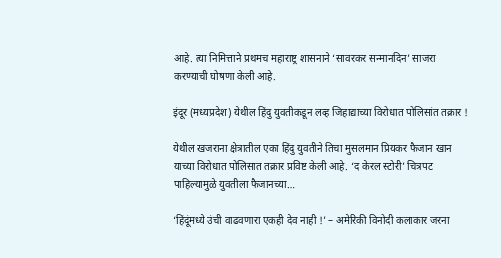आहे. त्या निमित्ताने प्रथमच महाराष्ट्र शासनाने ‘सावरकर सन्मानदिन’ साजरा करण्याची घोषणा केली आहे.

इंदूर (मध्यप्रदेश) येथील हिंदु युवतीकडून लव्ह जिहाद्याच्या विरोधात पोलिसांत तक्रार !

येथील खजराना क्षेत्रातील एका हिंदु युवतीने तिचा मुसलमान प्रियकर फैजान खान याच्या विरोधात पोलिसात तक्रार प्रविष्ट केली आहे. ‘द केरल स्टोरी’ चित्रपट पाहिल्यामुळे युवतीला फैजानच्या…

‘हिंदूंमध्ये उंची वाढवणारा एकही देव नाही !’ – अमेरिकी विनोदी कलाकार जरना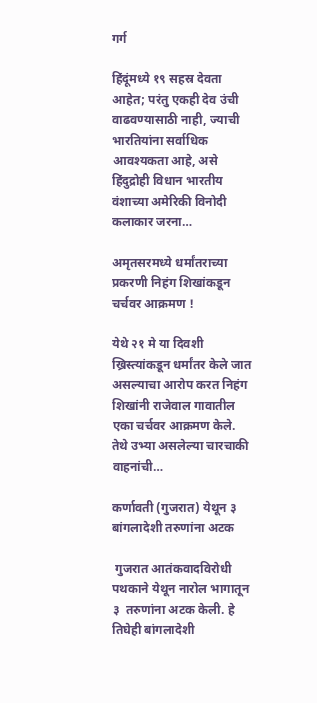गर्ग

हिंदूंमध्ये १९ सहस्र देवता आहेत; परंतु एकही देव उंची वाढवण्यासाठी नाही, ज्याची भारतियांना सर्वाधिक आवश्यकता आहे, असे हिंदुद्रोही विधान भारतीय वंशाच्या अमेरिकी विनोदी कलाकार जरना…

अमृतसरमध्ये धर्मांतराच्या प्रकरणी निहंग शिखांकडून चर्चवर आक्रमण !

येथे २१ मे या दिवशी ख्रिस्त्यांकडून धर्मांतर केले जात असल्याचा आरोप करत निहंग शिखांनी राजेवाल गावातील एका चर्चवर आक्रमण केले. तेथे उभ्या असलेल्या चारचाकी वाहनांची…

कर्णावती (गुजरात) येथून ३ बांगलादेशी तरुणांना अटक

 गुजरात आतंकवादविरोधी पथकाने येथून नारोल भागातून ३  तरुणांना अटक केली. हे तिघेही बांगलादेशी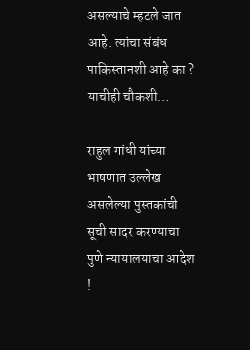असल्याचे म्हटले जात आहे. त्यांचा संबंध पाकिस्तानशी आहे का ? याचीही चौकशी…

राहुल गांधी यांच्या भाषणात उल्लेख असलेल्या पुस्तकांची सूची सादर करण्याचा पुणे न्यायालयाचा आदेश !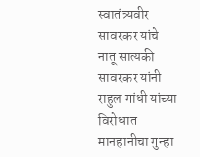स्वातंत्र्यवीर सावरकर यांचे नातू सात्यकी सावरकर यांनी राहुल गांधी यांच्या विरोधात मानहानीचा गुन्हा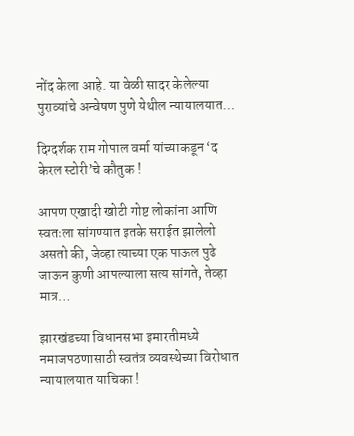नोंद केला आहे. या वेळी सादर केलेल्या पुराव्यांचे अन्वेषण पुणे येथील न्यायालयात…

दिग्दर्शक राम गोपाल वर्मा यांच्याकडून ‘द केरल स्टोरी’चे कौतुक !

आपण एखादी खोटी गोष्ट लोकांना आणि स्वतःला सांगण्यात इतके सराईत झालेलो असतो की, जेव्हा त्याच्या एक पाऊल पुढे जाऊन कुणी आपल्याला सत्य सांगते, तेव्हा मात्र…

झारखंडच्या विधानसभा इमारतीमध्ये नमाजपठणासाठी स्वतंत्र व्यवस्थेच्या विरोधात न्यायालयात याचिका !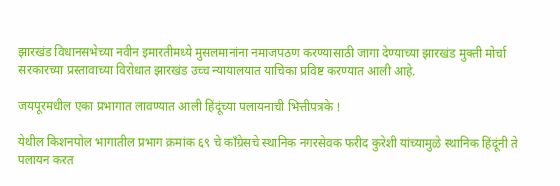झारखंड विधानसभेच्या नवीन इमारतीमध्ये मुसलमानांना नमाजपठण करण्यासाठी जागा देण्याच्या झारखंड मुक्ती मोर्चा सरकारच्या प्रस्तावाच्या विरोधात झारखंड उच्च न्यायालयात याचिका प्रविष्ट करण्यात आली आहे.

जयपूरमधील एका प्रभागात लावण्यात आली हिंदूंच्या पलायनाची भित्तीपत्रके !

येथील किशनपोल भागातील प्रभाग क्रमांक ६९ चे काँग्रेसचे स्थानिक नगरसेवक फरीद कुरेशी यांच्यामुळे स्थानिक हिंदूंनी ते पलायन करत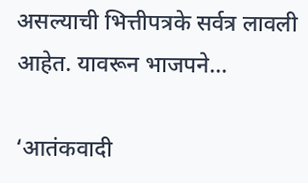असल्याची भित्तीपत्रके सर्वत्र लावली आहेत. यावरून भाजपने…

‘आतंकवादी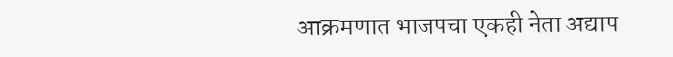आक्रमणात भाजपचा एकही नेता अद्याप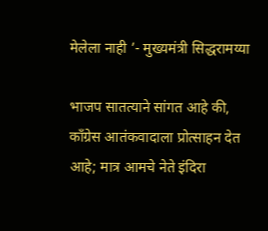मेलेला नाही ’- मुख्यमंत्री सिद्धरामय्या

भाजप सातत्याने सांगत आहे की, काँग्रेस आतंकवादाला प्रोत्साहन देत आहे; मात्र आमचे नेते इंदिरा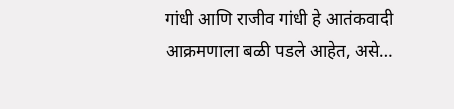गांधी आणि राजीव गांधी हे आतंकवादी आक्रमणाला बळी पडले आहेत, असे…